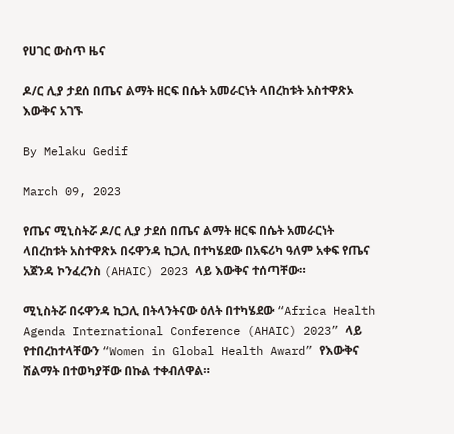የሀገር ውስጥ ዜና

ዶ/ር ሊያ ታደሰ በጤና ልማት ዘርፍ በሴት አመራርነት ላበረከቱት አስተዋጽኦ እውቅና አገኙ

By Melaku Gedif

March 09, 2023

የጤና ሚኒስትሯ ዶ/ር ሊያ ታደሰ በጤና ልማት ዘርፍ በሴት አመራርነት ላበረከቱት አስተዋጽኦ በሩዋንዳ ኪጋሊ በተካሄደው በአፍሪካ ዓለም አቀፍ የጤና አጀንዳ ኮንፈረንስ (AHAIC) 2023 ላይ እውቅና ተሰጣቸው።

ሚኒስትሯ በሩዋንዳ ኪጋሊ በትላንትናው ዕለት በተካሄደው “Africa Health Agenda International Conference (AHAIC) 2023” ላይ የተበረከተላቸውን “Women in Global Health Award” የእውቅና ሽልማት በተወካያቸው በኩል ተቀብለዋል።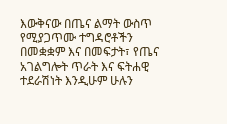እውቅናው በጤና ልማት ውስጥ የሚያጋጥሙ ተግዳሮቶችን በመቋቋም እና በመፍታት፣ የጤና አገልግሎት ጥራት እና ፍትሐዊ ተደራሽነት እንዲሁም ሁሉን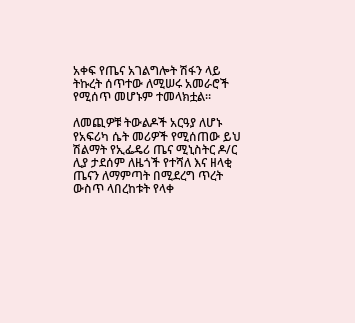አቀፍ የጤና አገልግሎት ሽፋን ላይ ትኩረት ሰጥተው ለሚሠሩ አመራሮች የሚሰጥ መሆኑም ተመላክቷል።

ለመጪዎቹ ትውልዶች አርዓያ ለሆኑ የአፍሪካ ሴት መሪዎች የሚሰጠው ይህ ሽልማት የኢፌዴሪ ጤና ሚኒስትር ዶ/ር ሊያ ታደሰም ለዜጎች የተሻለ እና ዘላቂ ጤናን ለማምጣት በሚደረግ ጥረት ውስጥ ላበረከቱት የላቀ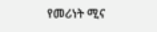የመሪነት ሚና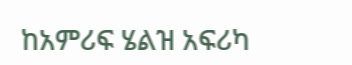ከአምሪፍ ሄልዝ አፍሪካ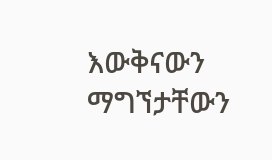እውቅናውን ማግኘታቸውን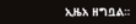ኢዜአ ዘግቧል።